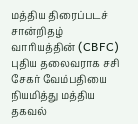மத்திய திரைப்படச் சான்றிதழ் வாரியத்தின் (CBFC) புதிய தலைவராக சசி சேகர் வேம்பதியை நியமித்து மத்திய தகவல்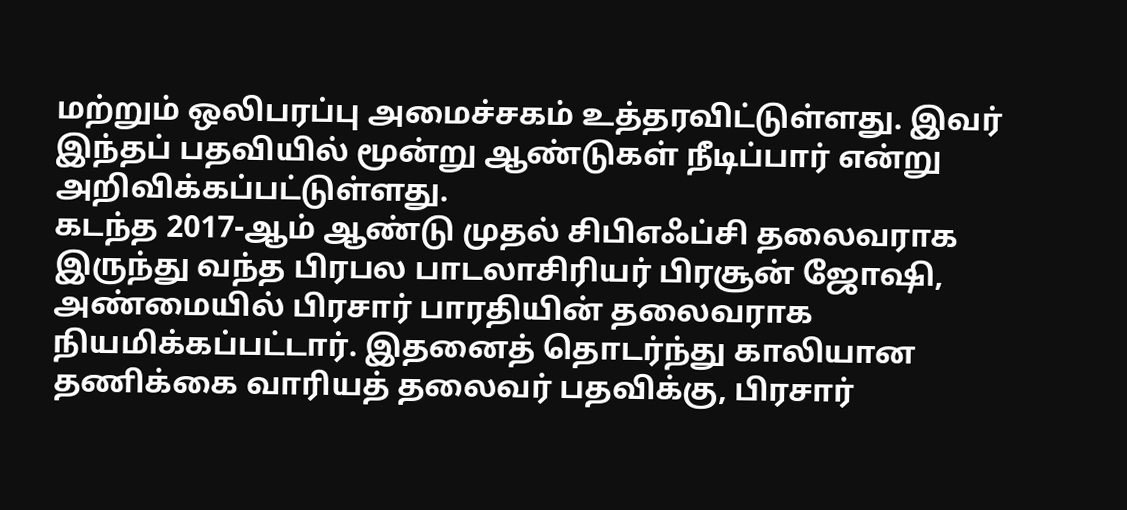மற்றும் ஒலிபரப்பு அமைச்சகம் உத்தரவிட்டுள்ளது. இவர் இந்தப் பதவியில் மூன்று ஆண்டுகள் நீடிப்பார் என்று அறிவிக்கப்பட்டுள்ளது.
கடந்த 2017-ஆம் ஆண்டு முதல் சிபிஎஃப்சி தலைவராக இருந்து வந்த பிரபல பாடலாசிரியர் பிரசூன் ஜோஷி, அண்மையில் பிரசார் பாரதியின் தலைவராக நியமிக்கப்பட்டார். இதனைத் தொடர்ந்து காலியான தணிக்கை வாரியத் தலைவர் பதவிக்கு, பிரசார்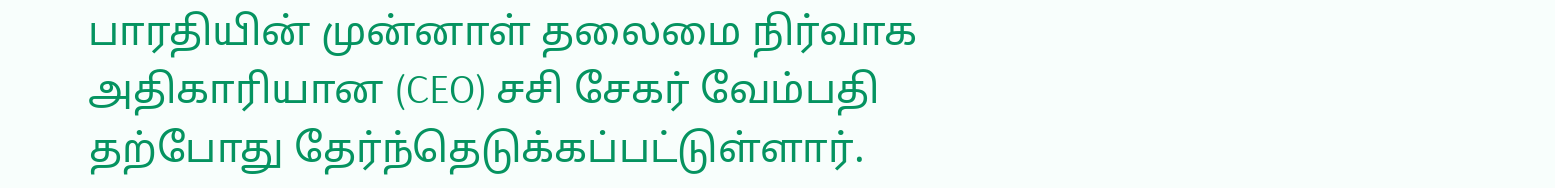பாரதியின் முன்னாள் தலைமை நிர்வாக அதிகாரியான (CEO) சசி சேகர் வேம்பதி தற்போது தேர்ந்தெடுக்கப்பட்டுள்ளார்.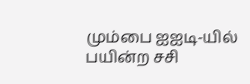மும்பை ஐஐடி-யில் பயின்ற சசி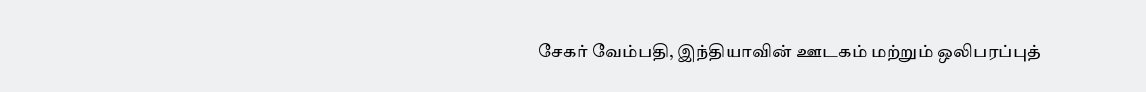சேகர் வேம்பதி, இந்தியாவின் ஊடகம் மற்றும் ஒலிபரப்புத்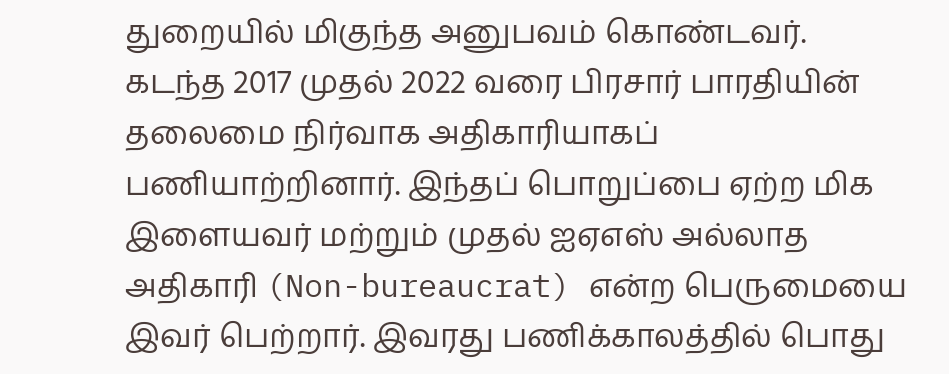துறையில் மிகுந்த அனுபவம் கொண்டவர்.
கடந்த 2017 முதல் 2022 வரை பிரசார் பாரதியின் தலைமை நிர்வாக அதிகாரியாகப் பணியாற்றினார். இந்தப் பொறுப்பை ஏற்ற மிக இளையவர் மற்றும் முதல் ஐஏஎஸ் அல்லாத அதிகாரி (Non-bureaucrat) என்ற பெருமையை இவர் பெற்றார். இவரது பணிக்காலத்தில் பொது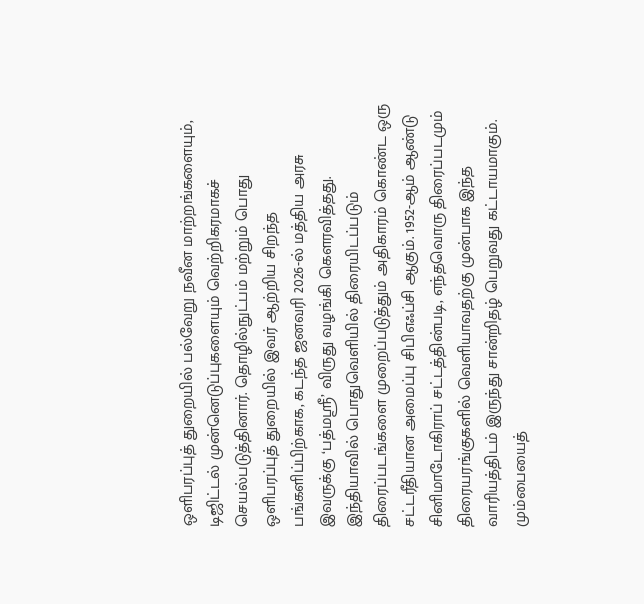ஒளிபரப்புத் துறையில் பல்வேறு நவீன மாற்றங்களையும், டிஜிட்டல் முன்னெடுப்புகளையும் வெற்றிகரமாகச் செயல்படுத்தினார். தொழில்நுட்பம் மற்றும் பொது ஒளிபரப்புத் துறையில் இவர் ஆற்றிய சிறந்த பங்களிப்பிற்காக, கடந்த ஜனவரி 2026-ல் மத்திய அரசு இவருக்கு ‘பத்மஸ்ரீ’ விருது வழங்கி கௌரவித்தது.
இந்தியாவில் பொதுவெளியில் திரையிடப்படும் திரைப்படங்களை முறைப்படுத்தும் அதிகாரம் கொண்ட ஒரு சட்டரீதியான அமைப்பு சிபிஎஃப்சி ஆகும். 1952-ஆம் ஆண்டு சினிமாடோகிராப் சட்டத்தின்படி, எந்தவொரு திரைப்படமும் திரையரங்குகளில் வெளியாவதற்கு முன்பாக இந்த வாரியத்திடம் இருந்து சான்றிதழ் பெறுவது கட்டாயமாகும்.
மும்பையைத்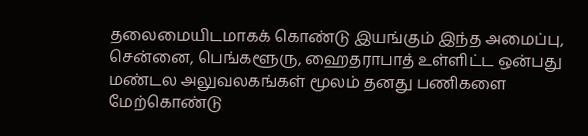தலைமையிடமாகக் கொண்டு இயங்கும் இந்த அமைப்பு, சென்னை, பெங்களூரு, ஹைதராபாத் உள்ளிட்ட ஒன்பது மண்டல அலுவலகங்கள் மூலம் தனது பணிகளை மேற்கொண்டு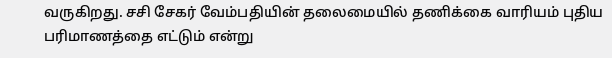வருகிறது. சசி சேகர் வேம்பதியின் தலைமையில் தணிக்கை வாரியம் புதிய பரிமாணத்தை எட்டும் என்று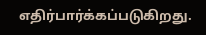எதிர்பார்க்கப்படுகிறது.